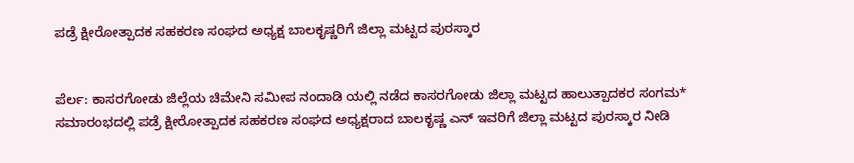ಪಡ್ರೆ ಕ್ಷೀರೋತ್ಪಾದಕ ಸಹಕರಣ ಸಂಘದ ಅಧ್ಯಕ್ಷ ಬಾಲಕೃಷ್ಣರಿಗೆ ಜಿಲ್ಲಾ ಮಟ್ಟದ ಪುರಸ್ಕಾರ


ಪೆರ್ಲ: ಕಾಸರಗೋಡು ಜಿಲ್ಲೆಯ ಚಿಮೇನಿ ಸಮೀಪ ನಂದಾಡಿ ಯಲ್ಲಿ ನಡೆದ ಕಾಸರಗೋಡು ಜಿಲ್ಲಾ ಮಟ್ಟದ ಹಾಲುತ್ಪಾದಕರ ಸಂಗಮ* ಸಮಾರಂಭದಲ್ಲಿ ಪಡ್ರೆ ಕ್ಷೀರೋತ್ಪಾದಕ ಸಹಕರಣ ಸಂಘದ ಅಧ್ಯಕ್ಷರಾದ ಬಾಲಕೃಷ್ಣ ಎನ್ ಇವರಿಗೆ ಜಿಲ್ಲಾ ಮಟ್ಟದ ಪುರಸ್ಕಾರ ನೀಡಿ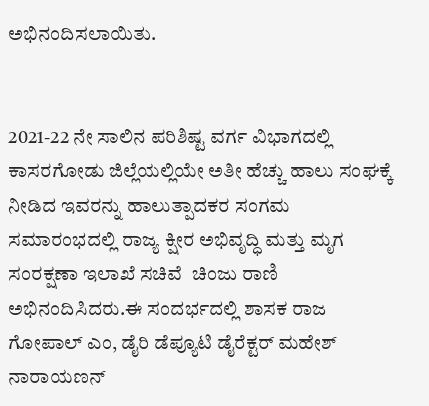ಅಭಿನಂದಿಸಲಾಯಿತು.


2021-22 ನೇ ಸಾಲಿನ ಪರಿಶಿಷ್ಟ ವರ್ಗ ವಿಭಾಗದಲ್ಲಿ ಕಾಸರಗೋಡು ಜಿಲ್ಲೆಯಲ್ಲಿಯೇ ಅತೀ ಹೆಚ್ಚು ಹಾಲು ಸಂಘಕ್ಕೆ ನೀಡಿದ ಇವರನ್ನು ಹಾಲುತ್ಪಾದಕರ ಸಂಗಮ ಸಮಾರಂಭದಲ್ಲಿ ರಾಜ್ಯ ಕ್ಷೀರ ಅಭಿವೃದ್ಧಿ ಮತ್ತು ಮೃಗ ಸಂರಕ್ಷಣಾ ಇಲಾಖೆ ಸಚಿವೆ  ಚಿಂಜು ರಾಣಿ ಅಭಿನಂದಿಸಿದರು.ಈ ಸಂದರ್ಭದಲ್ಲಿ ಶಾಸಕ ರಾಜ ಗೋಪಾಲ್ ಎಂ, ಡೈರಿ ಡೆಪ್ಯೂಟಿ ಡೈರೆಕ್ಟರ್ ಮಹೇಶ್ ನಾರಾಯಣನ್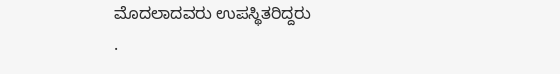ಮೊದಲಾದವರು ಉಪಸ್ಥಿತರಿದ್ದರು
.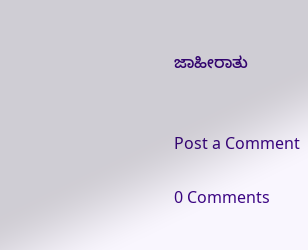ಜಾಹೀರಾತು


Post a Comment

0 Comments